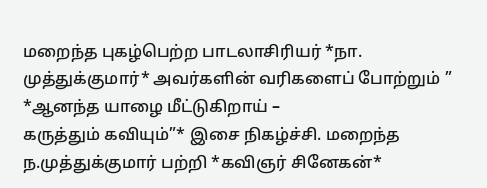மறைந்த புகழ்பெற்ற பாடலாசிரியர் *நா. முத்துக்குமார்* அவர்களின் வரிகளைப் போற்றும் ” *ஆனந்த யாழை மீட்டுகிறாய் –
கருத்தும் கவியும்”* இசை நிகழ்ச்சி. மறைந்த ந.முத்துக்குமார் பற்றி *கவிஞர் சினேகன்*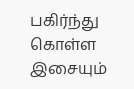பகிர்ந்து கொள்ள இசையும்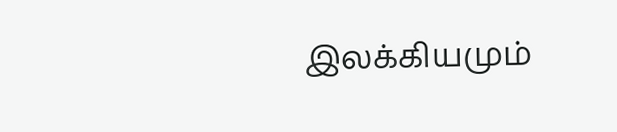இலக்கியமும்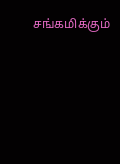சங்கமிக்கும்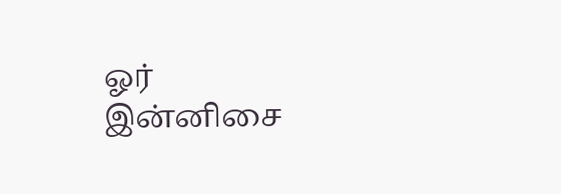ஓர் இன்னிசை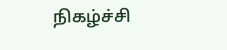நிகழ்ச்சி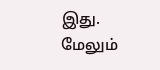இது. மேலும்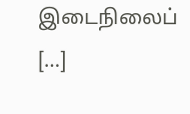இடைநிலைப் […]